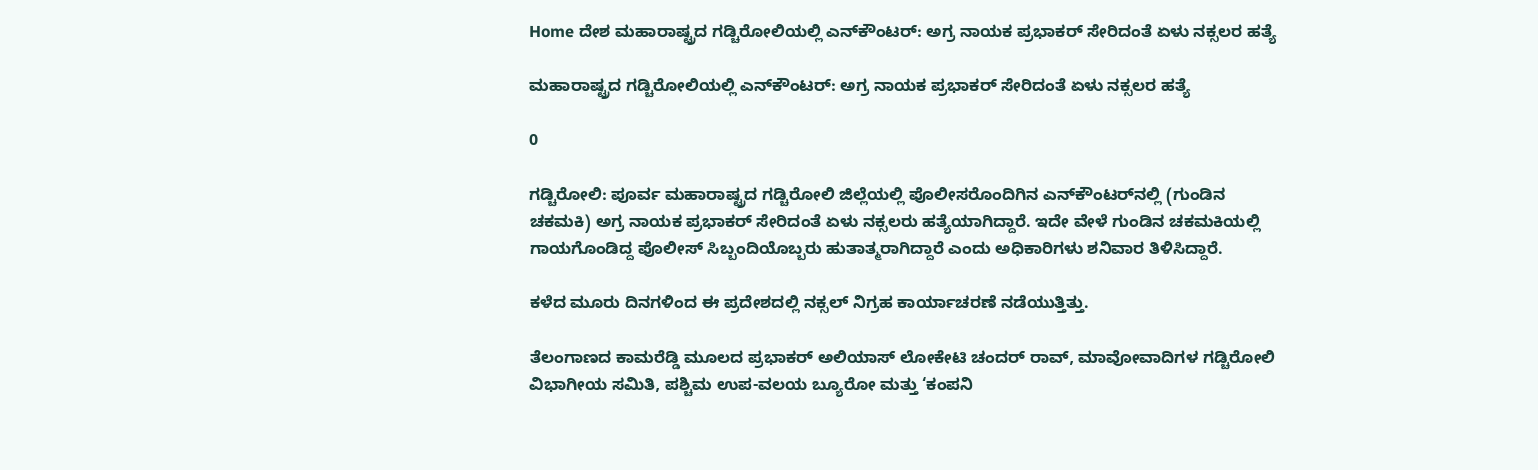Home ದೇಶ ಮಹಾರಾಷ್ಟ್ರದ ಗಡ್ಚಿರೋಲಿಯಲ್ಲಿ ಎನ್‌ಕೌಂಟರ್: ಅಗ್ರ ನಾಯಕ ಪ್ರಭಾಕರ್ ಸೇರಿದಂತೆ ಏಳು ನಕ್ಸಲರ ಹತ್ಯೆ

ಮಹಾರಾಷ್ಟ್ರದ ಗಡ್ಚಿರೋಲಿಯಲ್ಲಿ ಎನ್‌ಕೌಂಟರ್: ಅಗ್ರ ನಾಯಕ ಪ್ರಭಾಕರ್ ಸೇರಿದಂತೆ ಏಳು ನಕ್ಸಲರ ಹತ್ಯೆ

0

ಗಡ್ಚಿರೋಲಿ: ಪೂರ್ವ ಮಹಾರಾಷ್ಟ್ರದ ಗಡ್ಚಿರೋಲಿ ಜಿಲ್ಲೆಯಲ್ಲಿ ಪೊಲೀಸರೊಂದಿಗಿನ ಎನ್‌ಕೌಂಟರ್‌ನಲ್ಲಿ (ಗುಂಡಿನ ಚಕಮಕಿ) ಅಗ್ರ ನಾಯಕ ಪ್ರಭಾಕರ್ ಸೇರಿದಂತೆ ಏಳು ನಕ್ಸಲರು ಹತ್ಯೆಯಾಗಿದ್ದಾರೆ. ಇದೇ ವೇಳೆ ಗುಂಡಿನ ಚಕಮಕಿಯಲ್ಲಿ ಗಾಯಗೊಂಡಿದ್ದ ಪೊಲೀಸ್ ಸಿಬ್ಬಂದಿಯೊಬ್ಬರು ಹುತಾತ್ಮರಾಗಿದ್ದಾರೆ ಎಂದು ಅಧಿಕಾರಿಗಳು ಶನಿವಾರ ತಿಳಿಸಿದ್ದಾರೆ.

ಕಳೆದ ಮೂರು ದಿನಗಳಿಂದ ಈ ಪ್ರದೇಶದಲ್ಲಿ ನಕ್ಸಲ್ ನಿಗ್ರಹ ಕಾರ್ಯಾಚರಣೆ ನಡೆಯುತ್ತಿತ್ತು.

ತೆಲಂಗಾಣದ ಕಾಮರೆಡ್ಡಿ ಮೂಲದ ಪ್ರಭಾಕರ್ ಅಲಿಯಾಸ್ ಲೋಕೇಟಿ ಚಂದರ್ ರಾವ್, ಮಾವೋವಾದಿಗಳ ಗಡ್ಚಿರೋಲಿ ವಿಭಾಗೀಯ ಸಮಿತಿ, ಪಶ್ಚಿಮ ಉಪ-ವಲಯ ಬ್ಯೂರೋ ಮತ್ತು ‘ಕಂಪನಿ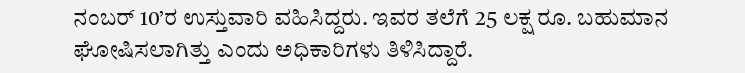ನಂಬರ್ 10’ರ ಉಸ್ತುವಾರಿ ವಹಿಸಿದ್ದರು. ಇವರ ತಲೆಗೆ 25 ಲಕ್ಷ ರೂ. ಬಹುಮಾನ ಘೋಷಿಸಲಾಗಿತ್ತು ಎಂದು ಅಧಿಕಾರಿಗಳು ತಿಳಿಸಿದ್ದಾರೆ.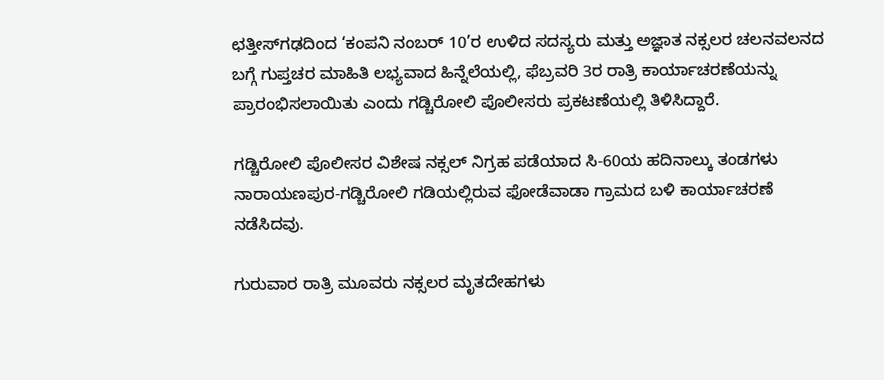ಛತ್ತೀಸ್‌ಗಢದಿಂದ ‘ಕಂಪನಿ ನಂಬರ್ 10’ರ ಉಳಿದ ಸದಸ್ಯರು ಮತ್ತು ಅಜ್ಞಾತ ನಕ್ಸಲರ ಚಲನವಲನದ ಬಗ್ಗೆ ಗುಪ್ತಚರ ಮಾಹಿತಿ ಲಭ್ಯವಾದ ಹಿನ್ನೆಲೆಯಲ್ಲಿ, ಫೆಬ್ರವರಿ 3ರ ರಾತ್ರಿ ಕಾರ್ಯಾಚರಣೆಯನ್ನು ಪ್ರಾರಂಭಿಸಲಾಯಿತು ಎಂದು ಗಡ್ಚಿರೋಲಿ ಪೊಲೀಸರು ಪ್ರಕಟಣೆಯಲ್ಲಿ ತಿಳಿಸಿದ್ದಾರೆ.

ಗಡ್ಚಿರೋಲಿ ಪೊಲೀಸರ ವಿಶೇಷ ನಕ್ಸಲ್ ನಿಗ್ರಹ ಪಡೆಯಾದ ಸಿ-60ಯ ಹದಿನಾಲ್ಕು ತಂಡಗಳು ನಾರಾಯಣಪುರ-ಗಡ್ಚಿರೋಲಿ ಗಡಿಯಲ್ಲಿರುವ ಫೋಡೆವಾಡಾ ಗ್ರಾಮದ ಬಳಿ ಕಾರ್ಯಾಚರಣೆ ನಡೆಸಿದವು.

ಗುರುವಾರ ರಾತ್ರಿ ಮೂವರು ನಕ್ಸಲರ ಮೃತದೇಹಗಳು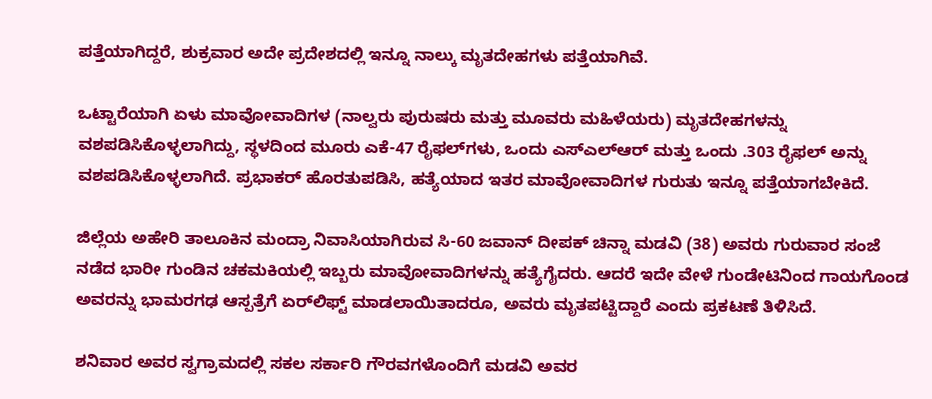ಪತ್ತೆಯಾಗಿದ್ದರೆ, ಶುಕ್ರವಾರ ಅದೇ ಪ್ರದೇಶದಲ್ಲಿ ಇನ್ನೂ ನಾಲ್ಕು ಮೃತದೇಹಗಳು ಪತ್ತೆಯಾಗಿವೆ.

ಒಟ್ಟಾರೆಯಾಗಿ ಏಳು ಮಾವೋವಾದಿಗಳ (ನಾಲ್ವರು ಪುರುಷರು ಮತ್ತು ಮೂವರು ಮಹಿಳೆಯರು) ಮೃತದೇಹಗಳನ್ನು ವಶಪಡಿಸಿಕೊಳ್ಳಲಾಗಿದ್ದು, ಸ್ಥಳದಿಂದ ಮೂರು ಎಕೆ-47 ರೈಫಲ್‌ಗಳು, ಒಂದು ಎಸ್‌ಎಲ್‌ಆರ್ ಮತ್ತು ಒಂದು .303 ರೈಫಲ್ ಅನ್ನು ವಶಪಡಿಸಿಕೊಳ್ಳಲಾಗಿದೆ. ಪ್ರಭಾಕರ್ ಹೊರತುಪಡಿಸಿ, ಹತ್ಯೆಯಾದ ಇತರ ಮಾವೋವಾದಿಗಳ ಗುರುತು ಇನ್ನೂ ಪತ್ತೆಯಾಗಬೇಕಿದೆ.

ಜಿಲ್ಲೆಯ ಅಹೇರಿ ತಾಲೂಕಿನ ಮಂದ್ರಾ ನಿವಾಸಿಯಾಗಿರುವ ಸಿ-60 ಜವಾನ್ ದೀಪಕ್ ಚಿನ್ನಾ ಮಡವಿ (38) ಅವರು ಗುರುವಾರ ಸಂಜೆ ನಡೆದ ಭಾರೀ ಗುಂಡಿನ ಚಕಮಕಿಯಲ್ಲಿ ಇಬ್ಬರು ಮಾವೋವಾದಿಗಳನ್ನು ಹತ್ಯೆಗೈದರು. ಆದರೆ ಇದೇ ವೇಳೆ ಗುಂಡೇಟಿನಿಂದ ಗಾಯಗೊಂಡ ಅವರನ್ನು ಭಾಮರಗಢ ಆಸ್ಪತ್ರೆಗೆ ಏರ್‌ಲಿಫ್ಟ್ ಮಾಡಲಾಯಿತಾದರೂ, ಅವರು ಮೃತಪಟ್ಟಿದ್ದಾರೆ ಎಂದು ಪ್ರಕಟಣೆ ತಿಳಿಸಿದೆ.

ಶನಿವಾರ ಅವರ ಸ್ವಗ್ರಾಮದಲ್ಲಿ ಸಕಲ ಸರ್ಕಾರಿ ಗೌರವಗಳೊಂದಿಗೆ ಮಡವಿ ಅವರ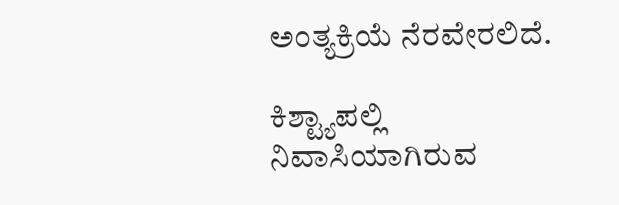ಅಂತ್ಯಕ್ರಿಯೆ ನೆರವೇರಲಿದೆ.

ಕಿಶ್ಟ್ಯಾಪಲ್ಲಿ ನಿವಾಸಿಯಾಗಿರುವ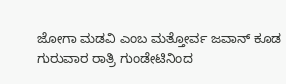ಜೋಗಾ ಮಡವಿ ಎಂಬ ಮತ್ತೋರ್ವ ಜವಾನ್ ಕೂಡ ಗುರುವಾರ ರಾತ್ರಿ ಗುಂಡೇಟಿನಿಂದ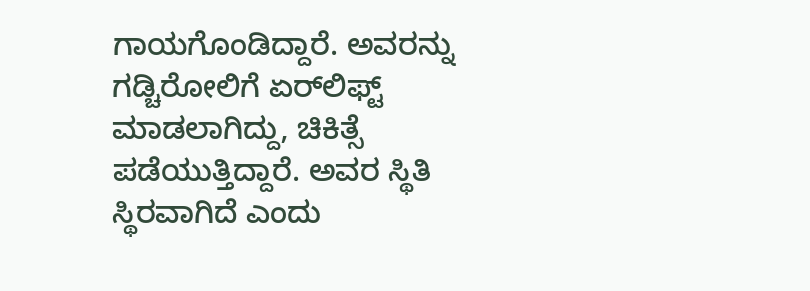ಗಾಯಗೊಂಡಿದ್ದಾರೆ. ಅವರನ್ನು ಗಡ್ಚಿರೋಲಿಗೆ ಏರ್‌ಲಿಫ್ಟ್ ಮಾಡಲಾಗಿದ್ದು, ಚಿಕಿತ್ಸೆ ಪಡೆಯುತ್ತಿದ್ದಾರೆ. ಅವರ ಸ್ಥಿತಿ ಸ್ಥಿರವಾಗಿದೆ ಎಂದು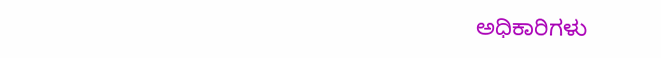ಅಧಿಕಾರಿಗಳು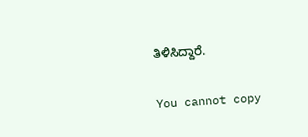ತಿಳಿಸಿದ್ದಾರೆ.

You cannot copy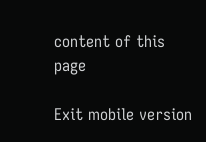content of this page

Exit mobile version